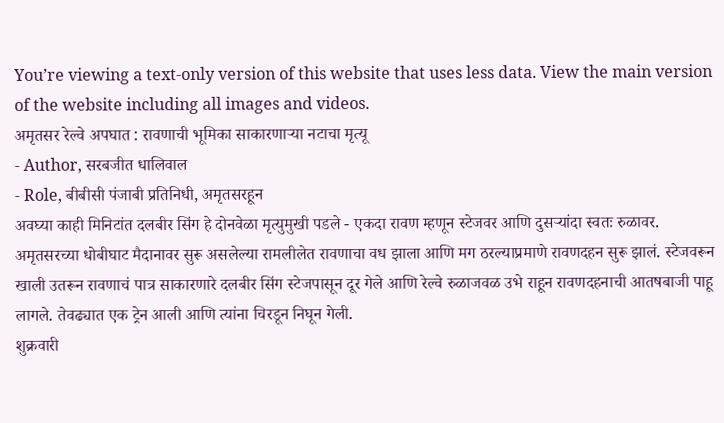You’re viewing a text-only version of this website that uses less data. View the main version of the website including all images and videos.
अमृतसर रेल्वे अपघात : रावणाची भूमिका साकारणाऱ्या नटाचा मृत्यू
- Author, सरबजीत धालिवाल
- Role, बीबीसी पंजाबी प्रतिनिधी, अमृतसरहून
अवघ्या काही मिनिटांत दलबीर सिंग हे दोनवेळा मृत्युमुखी पडले - एकदा रावण म्हणून स्टेजवर आणि दुसऱ्यांदा स्वतः रुळावर.
अमृतसरच्या धोबीघाट मैदानावर सुरू असलेल्या रामलीलेत रावणाचा वध झाला आणि मग ठरल्याप्रमाणे रावणदहन सुरू झालं. स्टेजवरून खाली उतरून रावणाचं पात्र साकारणारे दलबीर सिंग स्टेजपासून दूर गेले आणि रेल्वे रुळाजवळ उभे राहून रावणदहनाची आतषबाजी पाहू लागले. तेवढ्यात एक ट्रेन आली आणि त्यांना चिरडून निघून गेली.
शुक्रवारी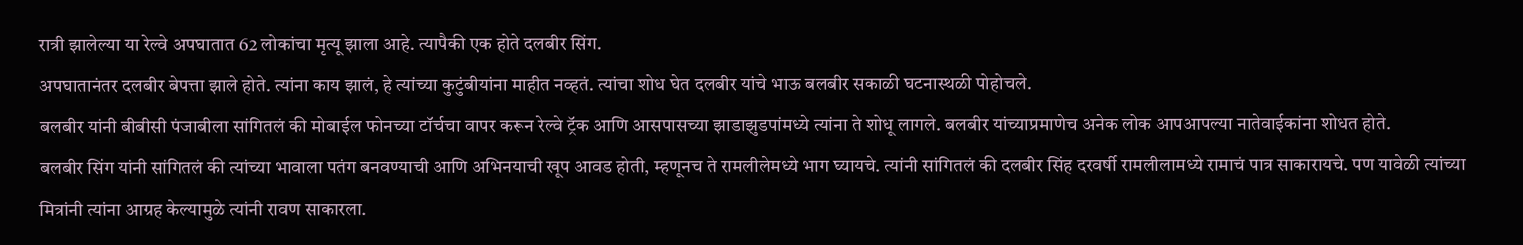रात्री झालेल्या या रेल्वे अपघातात 62 लोकांचा मृत्यू झाला आहे. त्यापैकी एक होते दलबीर सिंग.
अपघातानंतर दलबीर बेपत्ता झाले होते. त्यांना काय झालं, हे त्यांच्या कुटुंबीयांना माहीत नव्हतं. त्यांचा शोध घेत दलबीर यांचे भाऊ बलबीर सकाळी घटनास्थळी पोहोचले.
बलबीर यांनी बीबीसी पंजाबीला सांगितलं की मोबाईल फोनच्या टॉर्चचा वापर करून रेल्वे ट्रॅक आणि आसपासच्या झाडाझुडपांमध्ये त्यांना ते शोधू लागले. बलबीर यांच्याप्रमाणेच अनेक लोक आपआपल्या नातेवाईकांना शोधत होते.
बलबीर सिंग यांनी सांगितलं की त्यांच्या भावाला पतंग बनवण्याची आणि अभिनयाची खूप आवड होती, म्हणूनच ते रामलीलेमध्ये भाग घ्यायचे. त्यांनी सांगितलं की दलबीर सिंह दरवर्षी रामलीलामध्ये रामाचं पात्र साकारायचे. पण यावेळी त्यांच्या मित्रांनी त्यांना आग्रह केल्यामुळे त्यांनी रावण साकारला.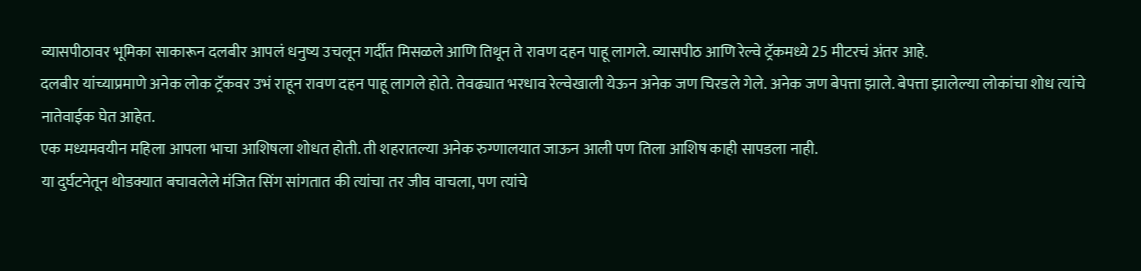व्यासपीठावर भूमिका साकारून दलबीर आपलं धनुष्य उचलून गर्दीत मिसळले आणि तिथून ते रावण दहन पाहू लागले. व्यासपीठ आणि रेल्वे ट्रॅकमध्ये 25 मीटरचं अंतर आहे.
दलबीर यांच्याप्रमाणे अनेक लोक ट्रॅकवर उभं राहून रावण दहन पाहू लागले होते. तेवढ्यात भरधाव रेल्वेखाली येऊन अनेक जण चिरडले गेले. अनेक जण बेपत्ता झाले. बेपत्ता झालेल्या लोकांचा शोध त्यांचे नातेवाईक घेत आहेत.
एक मध्यमवयीन महिला आपला भाचा आशिषला शोधत होती. ती शहरातल्या अनेक रुग्णालयात जाऊन आली पण तिला आशिष काही सापडला नाही.
या दुर्घटनेतून थोडक्यात बचावलेले मंजित सिंग सांगतात की त्यांचा तर जीव वाचला, पण त्यांचे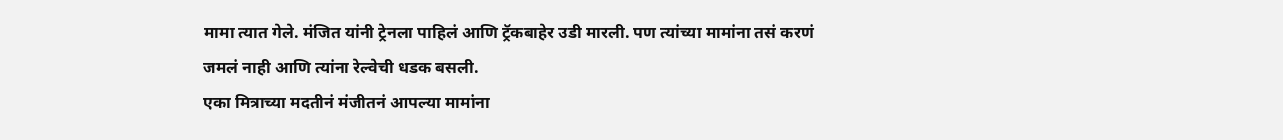मामा त्यात गेले. मंजित यांनी ट्रेनला पाहिलं आणि ट्रॅकबाहेर उडी मारली. पण त्यांच्या मामांना तसं करणं जमलं नाही आणि त्यांना रेल्वेची धडक बसली.
एका मित्राच्या मदतीनं मंजीतनं आपल्या मामांना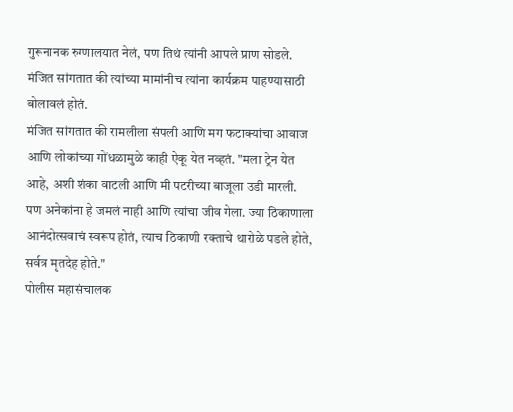गुरूनानक रुग्णालयात नेलं, पण तिथं त्यांनी आपले प्राण सोडले. मंजित सांगतात की त्यांच्या मामांनीच त्यांना कार्यक्रम पाहण्यासाठी बोलावलं होतं.
मंजित सांगतात की रामलीला संपली आणि मग फटाक्यांचा आवाज आणि लोकांच्या गोंधळामुळे काही ऐकू येत नव्हतं. "मला ट्रेन येत आहे, अशी शंका वाटली आणि मी पटरीच्या बाजूला उडी मारली. पण अनेकांना हे जमलं नाही आणि त्यांचा जीव गेला. ज्या ठिकाणाला आनंदोत्सवाचं स्वरूप होतं, त्याच ठिकाणी रक्ताचे थारोळे पडले होते, सर्वत्र मृतदेह होते."
पोलीस महासंचालक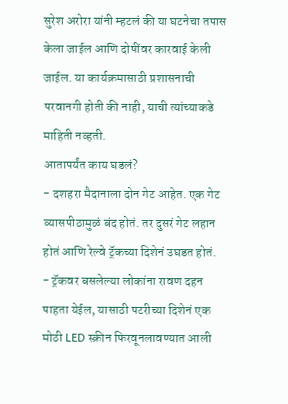सुरेश अरोरा यांनी म्हटलं की या घटनेचा तपास केला जाईल आणि दोषींवर कारवाई केली जाईल. या कार्यक्रमासाठी प्रशासनाची परवानगी होती की नाही, याची त्यांच्याकडे माहिती नव्हती.
आतापर्यंत काय घडलं?
- दशहरा मैदानाला दोन गेट आहेत. एक गेट व्यासपीठामुळं बंद होतं. तर दुसरं गेट लहान होतं आणि रेल्वे ट्रॅकच्या दिशेनं उघडत होतं.
- ट्रॅकवर बसलेल्या लोकांना रावण दहन पाहता येईल, यासाठी पटरीच्या दिशेनं एक मोठी LED स्क्रीन फिरवूनलावण्यात आली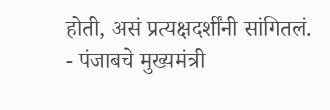होती, असं प्रत्यक्षदर्शींनी सांगितलं.
- पंजाबचे मुख्यमंत्री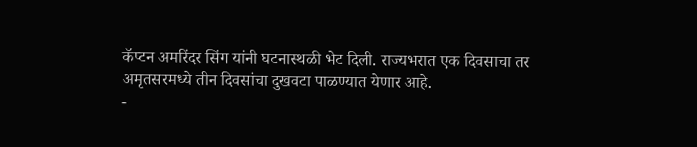कॅप्टन अमरिंदर सिंग यांनी घटनास्थळी भेट दिली. राज्यभरात एक दिवसाचा तर अमृतसरमध्ये तीन दिवसांचा दुखवटा पाळण्यात येणार आहे.
-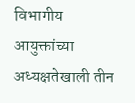विभागीय आयुक्तांच्या अध्यक्षतेखाली तीन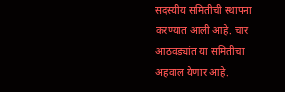सदस्यीय समितीची स्थापना करण्यात आली आहे. चार आठवड्यांत या समितीचा अहवाल येणार आहे.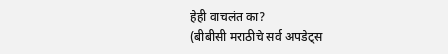हेही वाचलंत का?
(बीबीसी मराठीचे सर्व अपडेट्स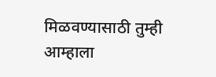मिळवण्यासाठी तुम्ही आम्हाला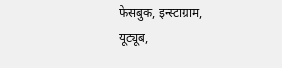फेसबुक, इन्स्टाग्राम, यूट्यूब,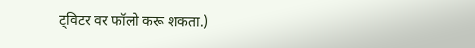ट्विटर वर फॉलो करू शकता.)